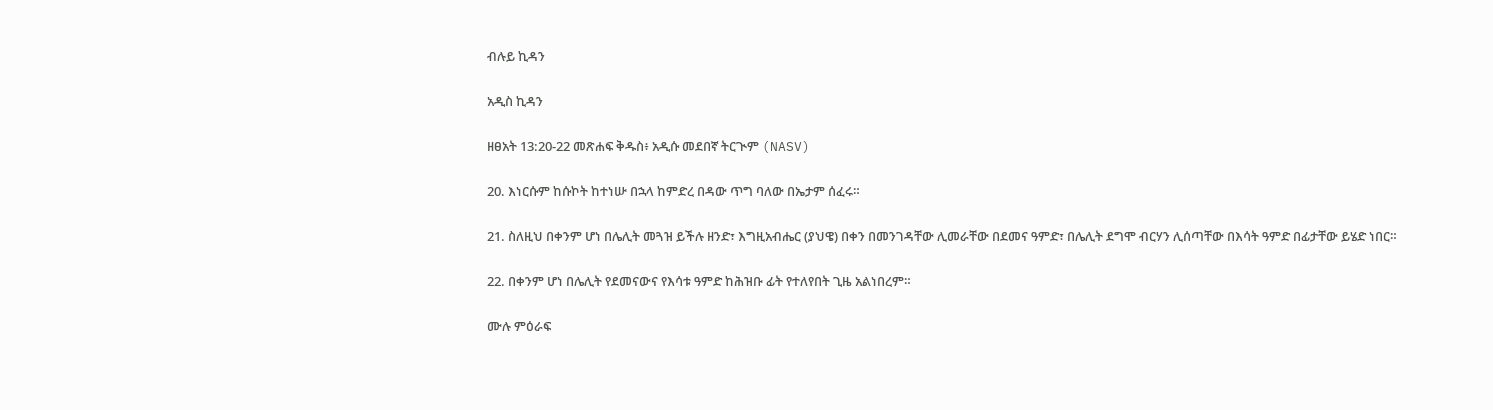ብሉይ ኪዳን

አዲስ ኪዳን

ዘፀአት 13:20-22 መጽሐፍ ቅዱስ፥ አዲሱ መደበኛ ትርጒም (NASV)

20. እነርሱም ከሱኮት ከተነሡ በኋላ ከምድረ በዳው ጥግ ባለው በኤታም ሰፈሩ።

21. ስለዚህ በቀንም ሆነ በሌሊት መጓዝ ይችሉ ዘንድ፣ እግዚአብሔር (ያህዌ) በቀን በመንገዳቸው ሊመራቸው በደመና ዓምድ፣ በሌሊት ደግሞ ብርሃን ሊሰጣቸው በእሳት ዓምድ በፊታቸው ይሄድ ነበር።

22. በቀንም ሆነ በሌሊት የደመናውና የእሳቱ ዓምድ ከሕዝቡ ፊት የተለየበት ጊዜ አልነበረም።

ሙሉ ምዕራፍ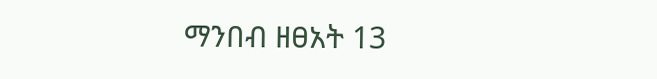ማንበብ ዘፀአት 13